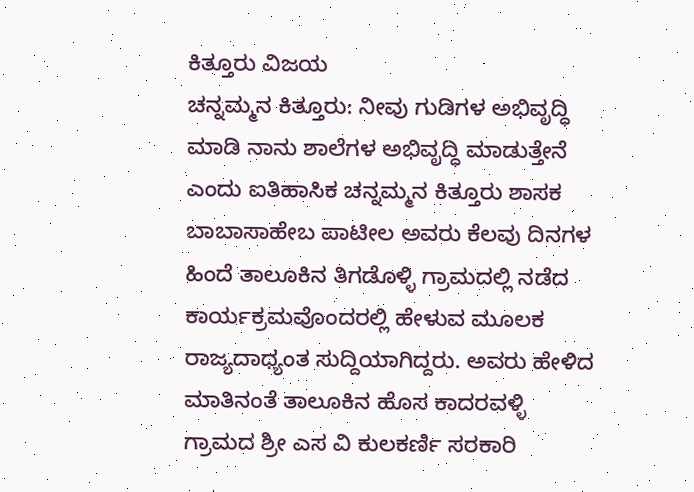ಕಿತ್ತೂರು ವಿಜಯ
ಚನ್ನಮ್ಮನ ಕಿತ್ತೂರು: ನೀವು ಗುಡಿಗಳ ಅಭಿವೃದ್ಧಿ ಮಾಡಿ ನಾನು ಶಾಲೆಗಳ ಅಭಿವೃದ್ಧಿ ಮಾಡುತ್ತೇನೆ ಎಂದು ಐತಿಹಾಸಿಕ ಚನ್ನಮ್ಮನ ಕಿತ್ತೂರು ಶಾಸಕ ಬಾಬಾಸಾಹೇಬ ಪಾಟೀಲ ಅವರು ಕೆಲವು ದಿನಗಳ ಹಿಂದೆ ತಾಲೂಕಿನ ತಿಗಡೊಳ್ಳಿ ಗ್ರಾಮದಲ್ಲಿ ನಡೆದ ಕಾರ್ಯಕ್ರಮವೊಂದರಲ್ಲಿ ಹೇಳುವ ಮೂಲಕ ರಾಜ್ಯದಾಧ್ಯಂತ ಸುದ್ದಿಯಾಗಿದ್ದರು. ಅವರು ಹೇಳಿದ ಮಾತಿನಂತೆ ತಾಲೂಕಿನ ಹೊಸ ಕಾದರವಳ್ಳಿ ಗ್ರಾಮದ ಶ್ರೀ ಎಸ ವಿ ಕುಲಕರ್ಣಿ ಸರಕಾರಿ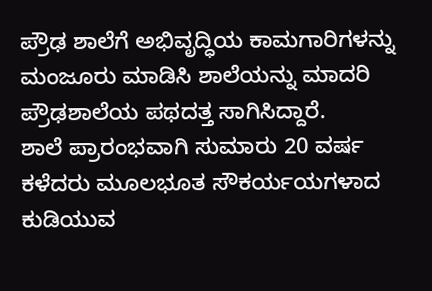ಪ್ರೌಢ ಶಾಲೆಗೆ ಅಭಿವೃದ್ಧಿಯ ಕಾಮಗಾರಿಗಳನ್ನು ಮಂಜೂರು ಮಾಡಿಸಿ ಶಾಲೆಯನ್ನು ಮಾದರಿ ಪ್ರೌಢಶಾಲೆಯ ಪಥದತ್ತ ಸಾಗಿಸಿದ್ದಾರೆ.
ಶಾಲೆ ಪ್ರಾರಂಭವಾಗಿ ಸುಮಾರು 20 ವರ್ಷ ಕಳೆದರು ಮೂಲಭೂತ ಸೌಕರ್ಯಯಗಳಾದ ಕುಡಿಯುವ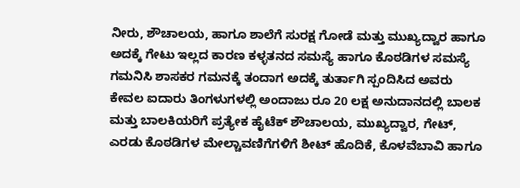ನೀರು, ಶೌಚಾಲಯ, ಹಾಗೂ ಶಾಲೆಗೆ ಸುರಕ್ಷ ಗೋಡೆ ಮತ್ತು ಮುಖ್ಯದ್ವಾರ ಹಾಗೂ ಅದಕ್ಕೆ ಗೇಟು ಇಲ್ಲದ ಕಾರಣ ಕಳ್ಳತನದ ಸಮಸ್ಯೆ ಹಾಗೂ ಕೊಠಡಿಗಳ ಸಮಸ್ಯೆ ಗಮನಿಸಿ ಶಾಸಕರ ಗಮನಕ್ಕೆ ತಂದಾಗ ಅದಕ್ಕೆ ತುರ್ತಾಗಿ ಸ್ಪಂದಿಸಿದ ಅವರು ಕೇವಲ ಐದಾರು ತಿಂಗಳುಗಳಲ್ಲಿ ಅಂದಾಜು ರೂ 20 ಲಕ್ಷ ಅನುದಾನದಲ್ಲಿ ಬಾಲಕ ಮತ್ತು ಬಾಲಕಿಯರಿಗೆ ಪ್ರತ್ಯೇಕ ಹೈಟೆಕ್ ಶೌಚಾಲಯ, ಮುಖ್ಯದ್ವಾರ, ಗೇಟ್, ಎರಡು ಕೊಠಡಿಗಳ ಮೇಲ್ಚಾವಣಿಗೆಗಳಿಗೆ ಶೀಟ್ ಹೊದಿಕೆ, ಕೊಳವೆಬಾವಿ ಹಾಗೂ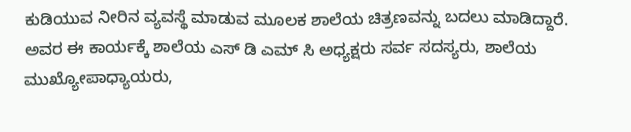ಕುಡಿಯುವ ನೀರಿನ ವ್ಯವಸ್ಥೆ ಮಾಡುವ ಮೂಲಕ ಶಾಲೆಯ ಚಿತ್ರಣವನ್ನು ಬದಲು ಮಾಡಿದ್ದಾರೆ.
ಅವರ ಈ ಕಾರ್ಯಕ್ಕೆ ಶಾಲೆಯ ಎಸ್ ಡಿ ಎಮ್ ಸಿ ಅಧ್ಯಕ್ಷರು ಸರ್ವ ಸದಸ್ಯರು, ಶಾಲೆಯ ಮುಖ್ಯೋಪಾಧ್ಯಾಯರು,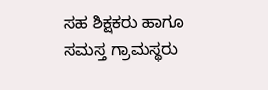ಸಹ ಶಿಕ್ಷಕರು ಹಾಗೂ ಸಮಸ್ತ ಗ್ರಾಮಸ್ಥರು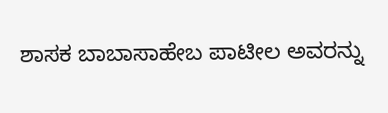ಶಾಸಕ ಬಾಬಾಸಾಹೇಬ ಪಾಟೀಲ ಅವರನ್ನು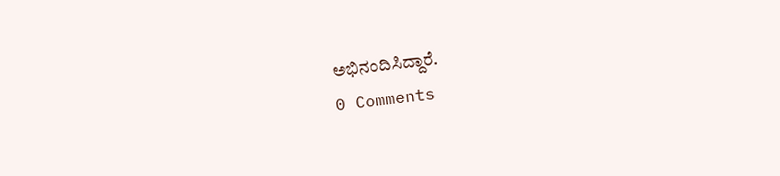ಅಭಿನಂದಿಸಿದ್ದಾರೆ.
0 Comments